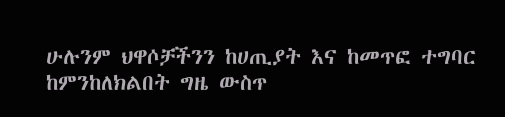ሁሉንም ህዋሶቻችንን ከሀጢያት እና ከመጥፎ ተግባር ከምንከለክልበት ግዜ ውስጥ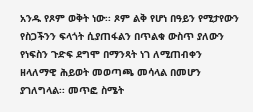አንዱ የጾም ወቅት ነው፡፡ ጾም ልቅ የሆነ በዓይን የሚታየውን የስጋችንን ፍላጎት ሲያጠፋልን በጥልቁ ውስጥ ያለውን የነፍስን ጉድፍ ደግሞ በማንጻት ነገ ለሚጠብቀን ዘላለማዊ ሕይወት መወጣጫ መሳላል በመሆን ያገለግላል፡፡ መጥፎ ስሜት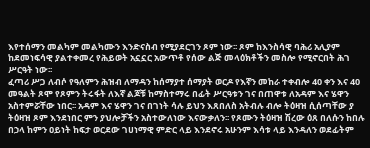እየተሰማን መልካም መልካሙን እንድናስብ የሚያደርገን ጾም ነው፡፡ ጾም ከእንስሳዊ ባሕሪ አሊያም ከደመነፍሳዊ ያልተቀመረ የሕይወት አኗኗር አውጥቶ የሰው ልጅ መላዕክቶችን መስሎ የሚኖርበት ሕገ ሥርዓት ነው፡፡
ፈጣሪ ሥጋ ለብሶ የዓለምን ሕዝብ ለማዳን ከሰማያተ ሰማያት ወርዶ የእኛን መከራ ተቀብሎ 40 ቀን እና 40 መዓልት ጾሞ የጾምን ትሩፋት ለእኛ ልጆቹ ከማስተማሩ በፊት ሥርዓቱን ገና በጠዋቱ ለአዳም እና ሄዋን አስተምሯቸው ነበር፡፡ አዳም እና ሄዋን ገና በገነት ሳሉ ይህን እጸበለስ አትብሉ ብሎ ትዕዛዝ ሲሰጣቸው ያ ትዕዛዝ ጾም እንደነበር ምን ያህሎቻችን አስተውለነው እናውቃለን፡፡ የጾሙን ትዕዛዝ ሽረው ዕጸ በለሱን ከበሉ በኃላ ከምን ዐይነት ከፍታ ወርደው ገሀነማዊ ምድር ላይ እንደኖሩ አሁንም እሳቱ ላይ እንዳለን ወደፊትም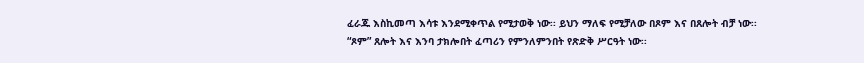ፈራጁ እስኪመጣ እሳቱ እንደሚቀጥል የሚታወቅ ነው፡፡ ይህን ማለፍ የሚቻለው በጾም እና በጸሎት ብቻ ነው፡፡
“ጾም” ጸሎት እና እንባ ታክሎበት ፈጣሪን የምንለምንበት የጽድቅ ሥርዓት ነው፡፡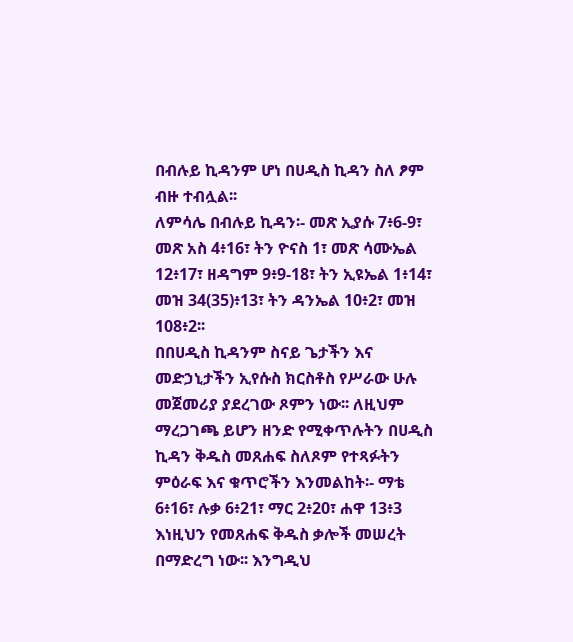በብሉይ ኪዳንም ሆነ በሀዲስ ኪዳን ስለ ፆም ብዙ ተብሏል፡፡
ለምሳሌ በብሉይ ኪዳን፡- መጽ ኢያሱ 7፥6-9፣ መጽ አስ 4፥16፣ ትን ዮናስ 1፣ መጽ ሳሙኤል 12፥17፣ ዘዳግም 9፥9-18፣ ትን ኢዩኤል 1፥14፣ መዝ 34(35)፥13፣ ትን ዳንኤል 10፥2፣ መዝ 108፥2፡፡
በበሀዲስ ኪዳንም ስናይ ጌታችን እና መድኃኒታችን ኢየሱስ ክርስቶስ የሥራው ሁሉ መጀመሪያ ያደረገው ጾምን ነው፡፡ ለዚህም ማረጋገጫ ይሆን ዘንድ የሚቀጥሉትን በሀዲስ ኪዳን ቅዱስ መጸሐፍ ስለጾም የተጻፉትን ምዕራፍ እና ቁጥሮችን እንመልከት፡- ማቴ 6፥16፣ ሉቃ 6፥21፣ ማር 2፥20፣ ሐዋ 13፥3 እነዚህን የመጸሐፍ ቅዱስ ቃሎች መሠረት በማድረግ ነው፡፡ እንግዲህ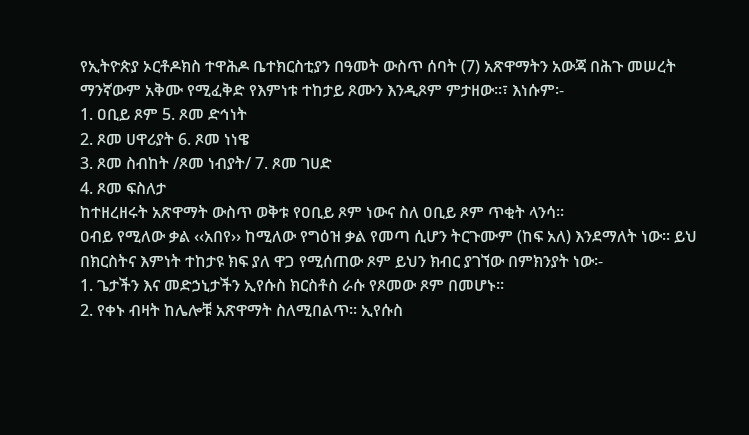የኢትዮጵያ ኦርቶዶክስ ተዋሕዶ ቤተክርስቲያን በዓመት ውስጥ ሰባት (7) አጽዋማትን አውጃ በሕጉ መሠረት ማንኛውም አቅሙ የሚፈቅድ የእምነቱ ተከታይ ጾሙን እንዲጾም ምታዘው፡፡፣ እነሱም፡-
1. ዐቢይ ጾም 5. ጾመ ድኅነት
2. ጾመ ሀዋሪያት 6. ጾመ ነነዌ
3. ጾመ ስብከት /ጾመ ነብያት/ 7. ጾመ ገሀድ
4. ጾመ ፍስለታ
ከተዘረዘሩት አጽዋማት ውስጥ ወቅቱ የዐቢይ ጾም ነውና ስለ ዐቢይ ጾም ጥቂት ላንሳ፡፡
ዐብይ የሚለው ቃል ‹‹አበየ›› ከሚለው የግዕዝ ቃል የመጣ ሲሆን ትርጉሙም (ከፍ አለ) እንደማለት ነው፡፡ ይህ በክርስትና እምነት ተከታዩ ክፍ ያለ ዋጋ የሚሰጠው ጾም ይህን ክብር ያገኘው በምክንያት ነው፡-
1. ጌታችን እና መድኃኒታችን ኢየሱስ ክርስቶስ ራሱ የጾመው ጾም በመሆኑ፡፡
2. የቀኑ ብዛት ከሌሎቹ አጽዋማት ስለሚበልጥ፡፡ ኢየሱስ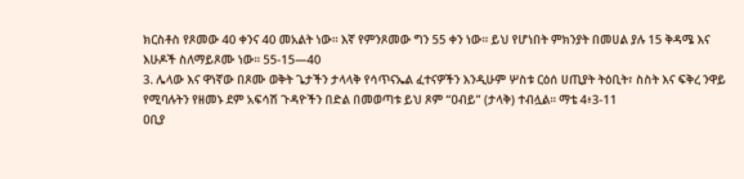ክርስቶስ የጾመው 40 ቀንና 40 መአልት ነው፡፡ እኛ የምንጾመው ግን 55 ቀን ነው፡፡ ይህ የሆነበት ምክንያት በመሀል ያሉ 15 ቅዳሜ እና እሁዶች ስለማይጾሙ ነው፡፡ 55-15—40
3. ሌላው እና ዋነኛው በጾሙ ወቅት ጌታችን ታላላቅ የሳጥናኤል ፈተናዎችን እንዲሁም ሦስቱ ርዕሰ ሀጢያት ትዕቢት፣ ስስት እና ፍቅረ ንዋይ የሚባሉትን የዘመኑ ደም አፍሳሽ ጉዳዮችን በድል በመወጣቱ ይህ ጾም “ዐብይ” (ታላቅ) ተብሏል፡፡ ማቴ 4፥3-11
ዐቢያ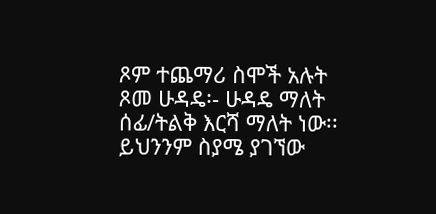ጾም ተጨማሪ ስሞች አሉት
ጾመ ሁዳዴ፡- ሁዳዴ ማለት ሰፊ/ትልቅ እርሻ ማለት ነው፡፡ ይህንንም ስያሜ ያገኘው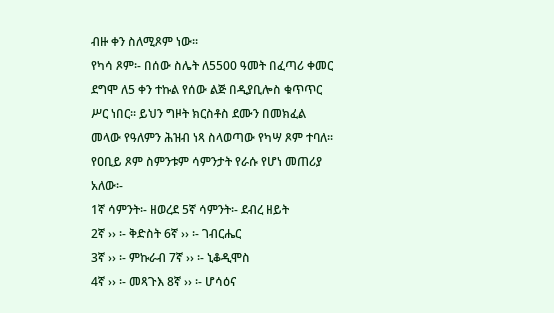ብዙ ቀን ስለሚጾም ነው፡፡
የካሳ ጾም፡- በሰው ስሌት ለ5500 ዓመት በፈጣሪ ቀመር ደግሞ ለ5 ቀን ተኩል የሰው ልጅ በዲያቢሎስ ቁጥጥር ሥር ነበር፡፡ ይህን ግዞት ክርስቶስ ደሙን በመክፈል መላው የዓለምን ሕዝብ ነጻ ስላወጣው የካሣ ጾም ተባለ፡፡
የዐቢይ ጾም ስምንቱም ሳምንታት የራሱ የሆነ መጠሪያ አለው፡-
1ኛ ሳምንት፡- ዘወረደ 5ኛ ሳምንት፡- ደብረ ዘይት
2ኛ ›› ፡- ቅድስት 6ኛ ›› ፡- ገብርሔር
3ኛ ›› ፡- ምኩራብ 7ኛ ›› ፡- ኒቆዲሞስ
4ኛ ›› ፡- መጻጉእ 8ኛ ›› ፡- ሆሳዕና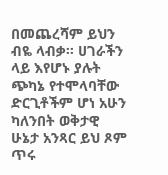በመጨረሻም ይህን ብዬ ላብቃ፡፡ ሀገራችን ላይ እየሆኑ ያሉት ጭካኔ የተሞላባቸው ድርጊቶችም ሆነ አሁን ካለንበት ወቅታዊ ሁኔታ አንጻር ይህ ጾም ጥሩ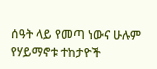ሰዓት ላይ የመጣ ነውና ሁሉም የሃይማኖቱ ተከታዮች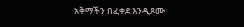አቅማችን በፈቀደ እንዲጾሙ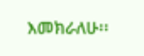እመክራለሁ፡፡